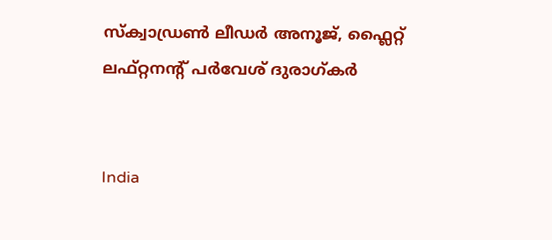സ്ക്വാഡ്രൺ ലീഡർ അനൂജ്, ഫ്ലൈറ്റ് ലഫ്റ്റനന്‍റ് പർവേശ് ദുരാഗ്കർ


India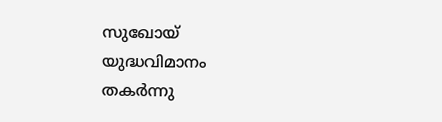സുഖോയ് യുദ്ധവിമാനം തകർന്നു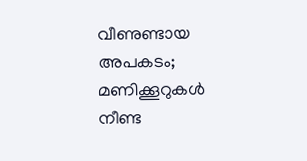വീണുണ്ടായ അപകടം; മണിക്കൂറുകൾ നീണ്ട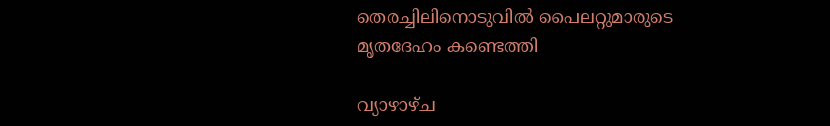തെരച്ചിലിനൊടുവിൽ പൈലറ്റുമാരുടെ മൃതദേഹം കണ്ടെത്തി

വ്യാഴാഴ്ച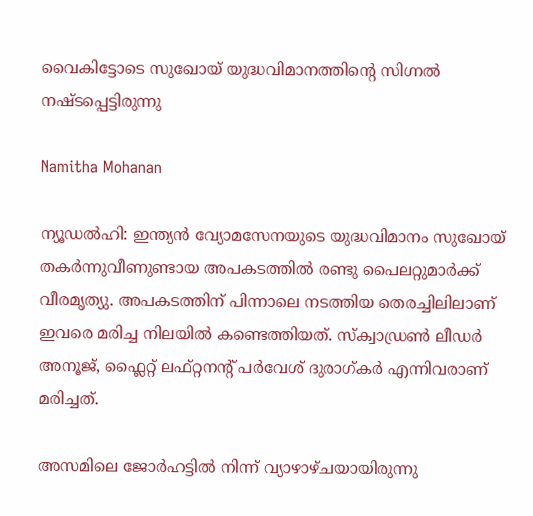വൈകിട്ടോടെ സുഖോയ് യുദ്ധവിമാനത്തിന്‍റെ സിഗ്നൽ നഷ്ടപ്പെട്ടിരുന്നു

Namitha Mohanan

ന്യൂഡൽഹി: ഇന്ത്യൻ വ്യോമസേനയുടെ യുദ്ധവിമാനം സുഖോയ് തകർന്നുവീണുണ്ടായ അപകടത്തിൽ രണ്ടു പൈലറ്റുമാർക്ക് വീരമൃത്യു. അപകടത്തിന് പിന്നാലെ നടത്തിയ തെരച്ചിലിലാണ് ഇവരെ മരിച്ച നിലയിൽ കണ്ടെത്തിയത്. സ്ക്വാഡ്രൺ ലീഡർ അനൂജ്, ഫ്ലൈറ്റ് ലഫ്റ്റനന്‍റ് പർവേശ് ദുരാഗ്കർ എന്നിവരാണ് മരിച്ചത്.

അസമിലെ ജോർഹട്ടിൽ നിന്ന് വ്യാഴാഴ്ചയായിരുന്നു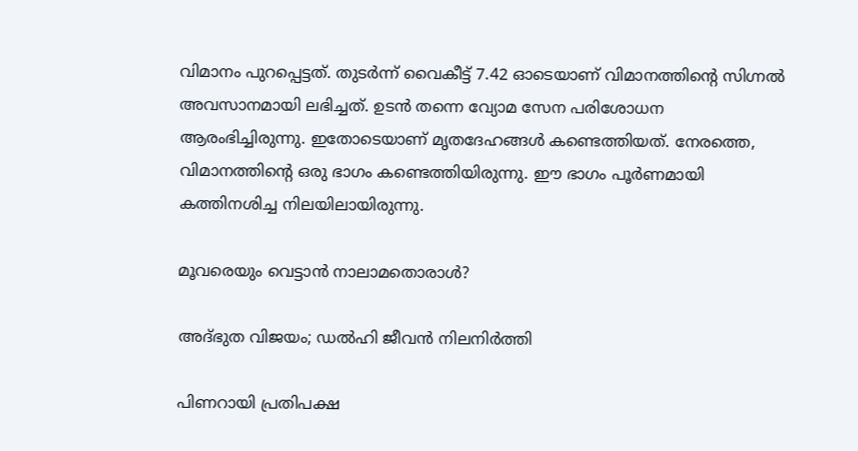വിമാനം പുറപ്പെട്ടത്. തുടർന്ന് വൈകീട്ട് 7.42 ഓടെയാണ് വിമാനത്തിന്‍റെ സിഗ്നൽ അവസാനമായി ലഭിച്ചത്. ഉടൻ തന്നെ വ്യോമ സേന പരിശോധന ആരംഭിച്ചിരുന്നു. ഇതോടെയാണ് മൃതദേഹങ്ങൾ കണ്ടെത്തിയത്. നേരത്തെ, വിമാനത്തിന്‍റെ ഒരു ഭാഗം കണ്ടെത്തിയിരുന്നു. ഈ ഭാഗം പൂർണമായി കത്തിനശിച്ച നിലയിലായിരുന്നു.

മൂവരെയും വെട്ടാൻ നാലാമതൊരാൾ?

അദ്ഭുത വിജയം; ഡൽഹി ജീവൻ നിലനിർത്തി

പിണറായി പ്രതിപക്ഷ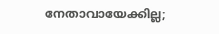നേതാവായേക്കില്ല;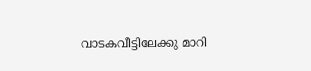വാടകവീട്ടിലേക്കു മാറി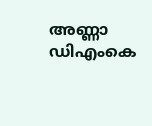അണ്ണാ ഡിഎംകെ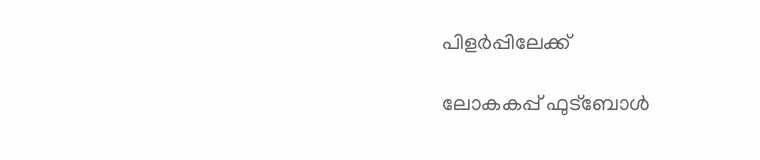പിളർപ്പിലേക്ക്

ലോകകപ്പ് ഫുട്ബോൾ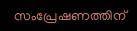സംപ്രേഷണത്തിന്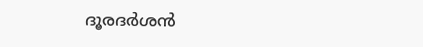ദൂരദർശൻ